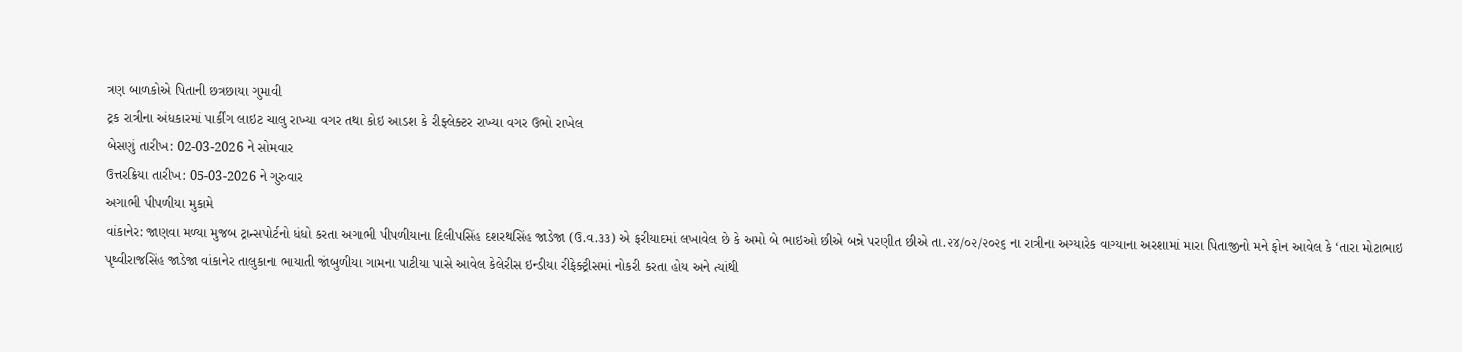ત્રણ બાળકોએ પિતાની છત્રછાયા ગુમાવી
ટ્રક રાત્રીના અંધકારમાં પાર્કીંગ લાઇટ ચાલુ રાખ્યા વગર તથા કોઇ આડશ કે રીફ્લેક્ટર રાખ્યા વગર ઉભો રાખેલ
બેસણું તારીખ: 02-03-2026 ને સોમવાર
ઉત્તરક્રિયા તારીખ: 05-03-2026 ને ગુરુવાર
અગાભી પીપળીયા મુકામે
વાંકાનેર: જાણવા મળ્યા મુજબ ટ્રાન્સપોર્ટનો ધંધો કરતા અગાભી પીપળીયાના દિલીપસિંહ દશરથસિંહ જાડેજા (ઉ.વ.૩૩) એ ફરીયાદમાં લખાવેલ છે કે અમો બે ભાઇઓ છીએ બન્ને પરણીત છીએ તા.૨૪/૦૨/૨૦૨૬ ના રાત્રીના અગ્યારેક વાગ્યાના અરશામાં મારા પિતાજીનો મને ફોન આવેલ કે ‘તારા મોટાભાઇ પૃથ્વીરાજસિંહ જાડેજા વાંકાનેર તાલુકાના ભાયાતી જાંબુળીયા ગામના પાટીયા પાસે આવેલ કેલેરીસ ઇન્ડીયા રીફેક્ટ્રીસમાં નોકરી કરતા હોય અને ત્યાંથી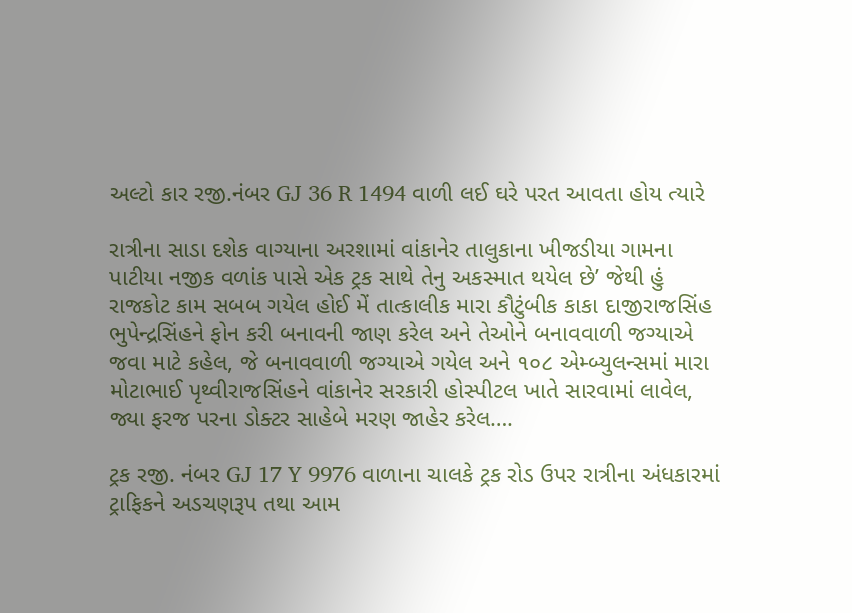અલ્ટો કાર રજી.નંબર GJ 36 R 1494 વાળી લઈ ઘરે પરત આવતા હોય ત્યારે

રાત્રીના સાડા દશેક વાગ્યાના અરશામાં વાંકાનેર તાલુકાના ખીજડીયા ગામના પાટીયા નજીક વળાંક પાસે એક ટ્રક સાથે તેનુ અકસ્માત થયેલ છે’ જેથી હું રાજકોટ કામ સબબ ગયેલ હોઈ મેં તાત્કાલીક મારા કૌટુંબીક કાકા દાજીરાજસિંહ ભુપેન્દ્રસિંહને ફોન કરી બનાવની જાણ કરેલ અને તેઓને બનાવવાળી જગ્યાએ જવા માટે કહેલ, જે બનાવવાળી જગ્યાએ ગયેલ અને ૧૦૮ એમ્બ્યુલન્સમાં મારા મોટાભાઈ પૃથ્વીરાજસિંહને વાંકાનેર સરકારી હોસ્પીટલ ખાતે સારવામાં લાવેલ, જ્યા ફરજ પરના ડોક્ટર સાહેબે મરણ જાહેર કરેલ….

ટ્રક રજી. નંબર GJ 17 Y 9976 વાળાના ચાલકે ટ્રક રોડ ઉપર રાત્રીના અંધકારમાં ટ્રાફિકને અડચણરૂપ તથા આમ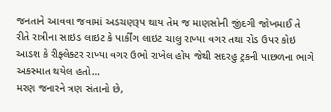જનતાને આવવા જવામાં અડચણરૂપ થાય તેમ જ માણસોની જીંદગી જોખમાઈ તે રીતે રાત્રીના સાઇડ લાઇટ કે પાર્કીંગ લાઇટ ચાલુ રાખ્યા વગર તથા રોડ ઉપર કોઇ આડશ કે રીફ્લેક્ટર રાખ્યા વગર ઉભો રાખેલ હોય જેથી સદરહુ ટ્રકની પાછળના ભાગે અકસ્માત થયેલ હતો…
મરણ જનારને ત્રણ સંતાનો છે,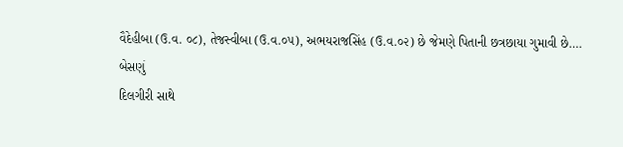વૈદેહીબા (ઉ.વ. ૦૮), તેજસ્વીબા (ઉ.વ.૦૫), અભયરાજસિંહ (ઉ.વ.૦૨) છે જેમણે પિતાની છત્રછાયા ગુમાવી છે….
બેસણું
દિલગીરી સાથે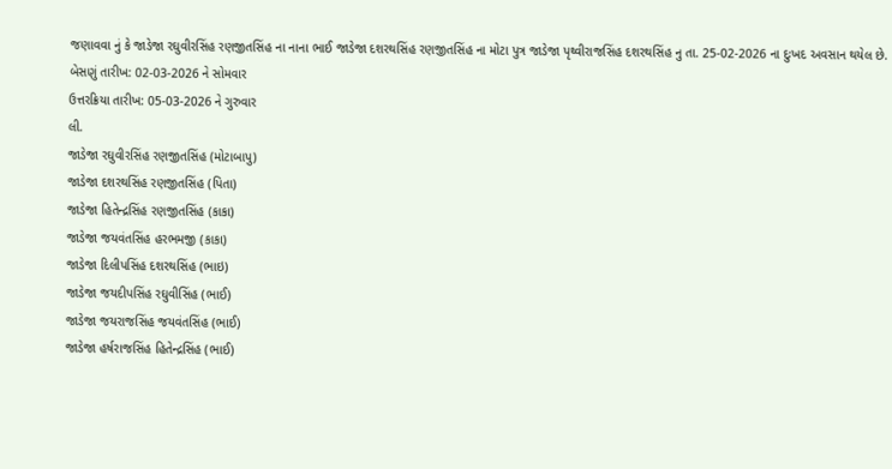જણાવવા નું કે જાડેજા રઘુવીરસિંહ રણજીતસિંહ ના નાના ભાઈ જાડેજા દશરથસિંહ રણજીતસિંહ ના મોટા પુત્ર જાડેજા પૃથ્વીરાજસિંહ દશરથસિંહ નુ તા. 25-02-2026 ના દુઃખદ અવસાન થયેલ છે.
બેસણું તારીખ: 02-03-2026 ને સોમવાર
ઉત્તરક્રિયા તારીખ: 05-03-2026 ને ગુરુવાર
લી.
જાડેજા રઘુવીરસિંહ રણજીતસિંહ (મોટાબાપુ)
જાડેજા દશરથસિંહ રણજીતસિંહ (પિતા)
જાડેજા હિતેન્દ્રસિંહ રણજીતસિંહ (કાકા)
જાડેજા જયવંતસિંહ હરભમજી (કાકા)
જાડેજા દિલીપસિંહ દશરથસિંહ (ભાઇ)
જાડેજા જયદીપસિંહ રઘુવીસિંહ (ભાઈ)
જાડેજા જયરાજસિંહ જયવંતસિંહ (ભાઈ)
જાડેજા હર્ષરાજસિંહ હિતેન્દ્રસિંહ (ભાઈ)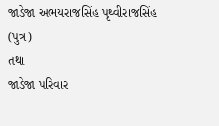જાડેજા અભયરાજસિંહ પૃથ્વીરાજસિંહ (પુત્ર)
તથા
જાડેજા પરિવાર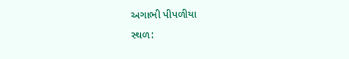અગાભી પીપળીયા
સ્થળ: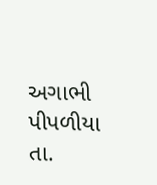અગાભી પીપળીયા તા.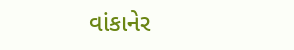વાંકાનેર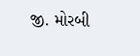જી. મોરબી